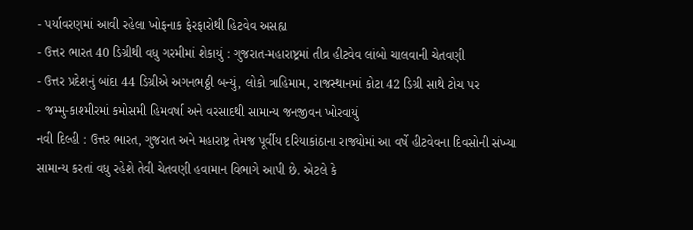- પર્યાવરણમાં આવી રહેલા ખોફનાક ફેરફારોથી હિટવેવ અસહ્ય
- ઉત્તર ભારત 40 ડિગ્રીથી વધુ ગરમીમાં શેકાયું : ગુજરાત-મહારાષ્ટ્રમાં તીવ્ર હીટવેવ લાંબો ચાલવાની ચેતવણી
- ઉત્તર પ્રદેશનું બાંદા 44 ડિગ્રીએ અગનભઠ્ઠી બન્યું, લોકો ત્રાહિમામ, રાજસ્થાનમાં કોટા 42 ડિગ્રી સાથે ટોચ પર
- જમ્મુ-કાશ્મીરમાં કમોસમી હિમવર્ષા અને વરસાદથી સામાન્ય જનજીવન ખોરવાયું
નવી દિલ્હી : ઉત્તર ભારત, ગુજરાત અને મહારાષ્ટ્ર તેમજ પૂર્વીય દરિયાકાંઠાના રાજ્યોમાં આ વર્ષે હીટવેવના દિવસોની સંખ્યા સામાન્ય કરતાં વધુ રહેશે તેવી ચેતવણી હવામાન વિભાગે આપી છે. એટલે કે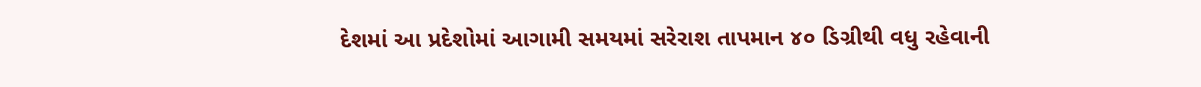દેશમાં આ પ્રદેશોમાં આગામી સમયમાં સરેરાશ તાપમાન ૪૦ ડિગ્રીથી વધુ રહેવાની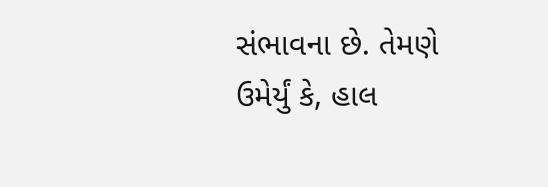સંભાવના છે. તેમણે ઉમેર્યું કે, હાલ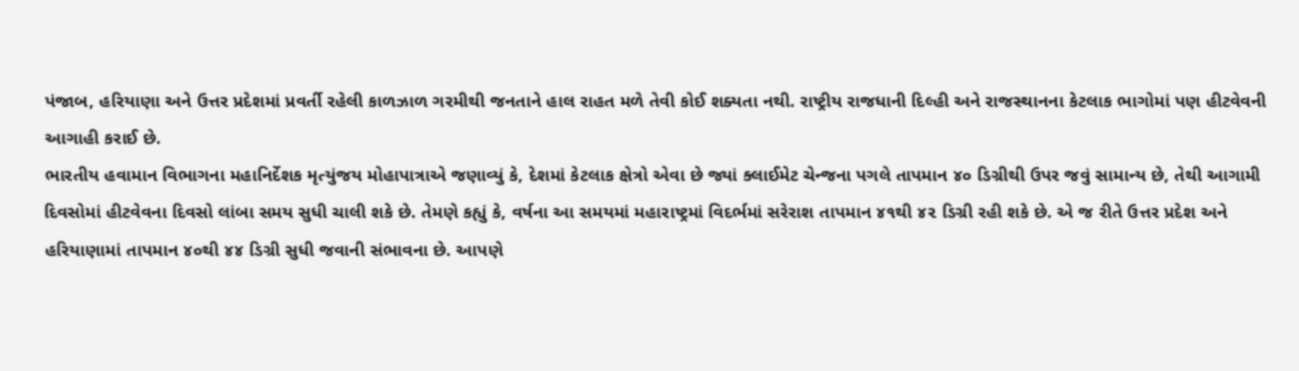પંજાબ, હરિયાણા અને ઉત્તર પ્રદેશમાં પ્રવર્તી રહેલી કાળઝાળ ગરમીથી જનતાને હાલ રાહત મળે તેવી કોઈ શક્યતા નથી. રાષ્ટ્રીય રાજધાની દિલ્હી અને રાજસ્થાનના કેટલાક ભાગોમાં પણ હીટવેવની આગાહી કરાઈ છે.
ભારતીય હવામાન વિભાગના મહાનિર્દેશક મૃત્યુંજય મોહાપાત્રાએ જણાવ્યું કે, દેશમાં કેટલાક ક્ષેત્રો એવા છે જ્યાં ક્લાઈમેટ ચેન્જના પગલે તાપમાન ૪૦ ડિગ્રીથી ઉપર જવું સામાન્ય છે, તેથી આગામી દિવસોમાં હીટવેવના દિવસો લાંબા સમય સુધી ચાલી શકે છે. તેમણે કહ્યું કે, વર્ષના આ સમયમાં મહારાષ્ટ્રમાં વિદર્ભમાં સરેરાશ તાપમાન ૪૧થી ૪૨ ડિગ્રી રહી શકે છે. એ જ રીતે ઉત્તર પ્રદેશ અને હરિયાણામાં તાપમાન ૪૦થી ૪૪ ડિગ્રી સુધી જવાની સંભાવના છે. આપણે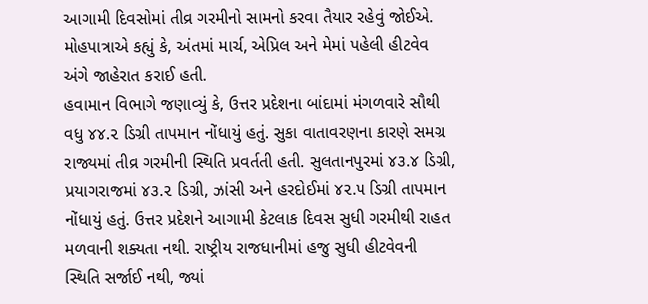આગામી દિવસોમાં તીવ્ર ગરમીનો સામનો કરવા તૈયાર રહેવું જોઈએ. મોહપાત્રાએ કહ્યું કે, અંતમાં માર્ચ, એપ્રિલ અને મેમાં પહેલી હીટવેવ અંગે જાહેરાત કરાઈ હતી.
હવામાન વિભાગે જણાવ્યું કે, ઉત્તર પ્રદેશના બાંદામાં મંગળવારે સૌથી વધુ ૪૪.૨ ડિગ્રી તાપમાન નોંધાયું હતું. સુકા વાતાવરણના કારણે સમગ્ર રાજ્યમાં તીવ્ર ગરમીની સ્થિતિ પ્રવર્તતી હતી. સુલતાનપુરમાં ૪૩.૪ ડિગ્રી, પ્રયાગરાજમાં ૪૩.૨ ડિગ્રી, ઝાંસી અને હરદોઈમાં ૪૨.૫ ડિગ્રી તાપમાન નોંધાયું હતું. ઉત્તર પ્રદેશને આગામી કેટલાક દિવસ સુધી ગરમીથી રાહત મળવાની શક્યતા નથી. રાષ્ટ્રીય રાજધાનીમાં હજુ સુધી હીટવેવની સ્થિતિ સર્જાઈ નથી, જ્યાં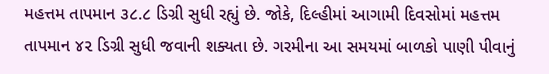મહત્તમ તાપમાન ૩૮.૮ ડિગ્રી સુધી રહ્યું છે. જોકે, દિલ્હીમાં આગામી દિવસોમાં મહત્તમ તાપમાન ૪૨ ડિગ્રી સુધી જવાની શક્યતા છે. ગરમીના આ સમયમાં બાળકો પાણી પીવાનું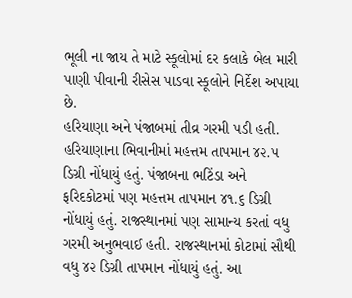ભૂલી ના જાય તે માટે સ્કૂલોમાં દર કલાકે બેલ મારી પાણી પીવાની રીસેસ પાડવા સ્કૂલોને નિર્દેશ અપાયા છે.
હરિયાણા અને પંજાબમાં તીવ્ર ગરમી પડી હતી. હરિયાણાના ભિવાનીમાં મહત્તમ તાપમાન ૪૨.૫ ડિગ્રી નોંધાયું હતું. પંજાબના ભટિંડા અને ફરિદકોટમાં પણ મહત્તમ તાપમાન ૪૧.૬ ડિગ્રી નોંધાયું હતું. રાજસ્થાનમાં પણ સામાન્ય કરતાં વધુ ગરમી અનુભવાઈ હતી. રાજસ્થાનમાં કોટામાં સૌથી વધુ ૪૨ ડિગ્રી તાપમાન નોંધાયું હતું. આ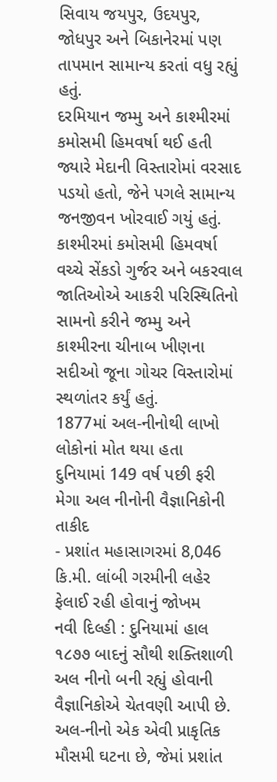સિવાય જયપુર, ઉદયપુર, જોધપુર અને બિકાનેરમાં પણ તાપમાન સામાન્ય કરતાં વધુ રહ્યું હતું.
દરમિયાન જમ્મુ અને કાશ્મીરમાં કમોસમી હિમવર્ષા થઈ હતી જ્યારે મેદાની વિસ્તારોમાં વરસાદ પડયો હતો, જેને પગલે સામાન્ય જનજીવન ખોરવાઈ ગયું હતું. કાશ્મીરમાં કમોસમી હિમવર્ષા વચ્ચે સેંકડો ગુર્જર અને બકરવાલ જાતિઓએ આકરી પરિસ્થિતિનો સામનો કરીને જમ્મુ અને કાશ્મીરના ચીનાબ ખીણના સદીઓ જૂના ગોચર વિસ્તારોમાં સ્થળાંતર કર્યું હતું.
1877માં અલ-નીનોથી લાખો લોકોનાં મોત થયા હતા
દુનિયામાં 149 વર્ષ પછી ફરી મેગા અલ નીનોની વૈજ્ઞાનિકોની તાકીદ
- પ્રશાંત મહાસાગરમાં 8,046 કિ.મી. લાંબી ગરમીની લહેર ફેલાઈ રહી હોવાનું જોખમ
નવી દિલ્હી : દુનિયામાં હાલ ૧૮૭૭ બાદનું સૌથી શક્તિશાળી અલ નીનો બની રહ્યું હોવાની વૈજ્ઞાનિકોએ ચેતવણી આપી છે. અલ-નીનો એક એવી પ્રાકૃતિક મૌસમી ઘટના છે, જેમાં પ્રશાંત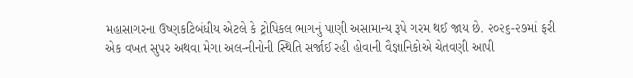મહાસાગરના ઉષ્ણકટિબંધીય એટલે કે ટ્રોપિકલ ભાગનું પાણી અસામાન્ય રૂપે ગરમ થઈ જાય છે. ૨૦૨૬-૨૭માં ફરી એક વખત સુપર અથવા મેગા અલ-નીનોની સ્થિતિ સર્જાઈ રહી હોવાની વૈજ્ઞાનિકોએ ચેતવણી આપી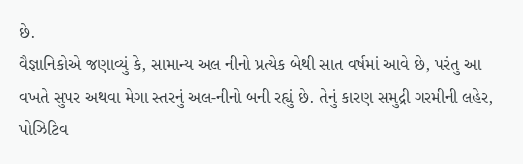છે.
વૈજ્ઞાનિકોએ જણાવ્યું કે, સામાન્ય અલ નીનો પ્રત્યેક બેથી સાત વર્ષમાં આવે છે, પરંતુ આ વખતે સુપર અથવા મેગા સ્તરનું અલ-નીનો બની રહ્યું છે. તેનું કારણ સમુદ્રી ગરમીની લહેર, પોઝિટિવ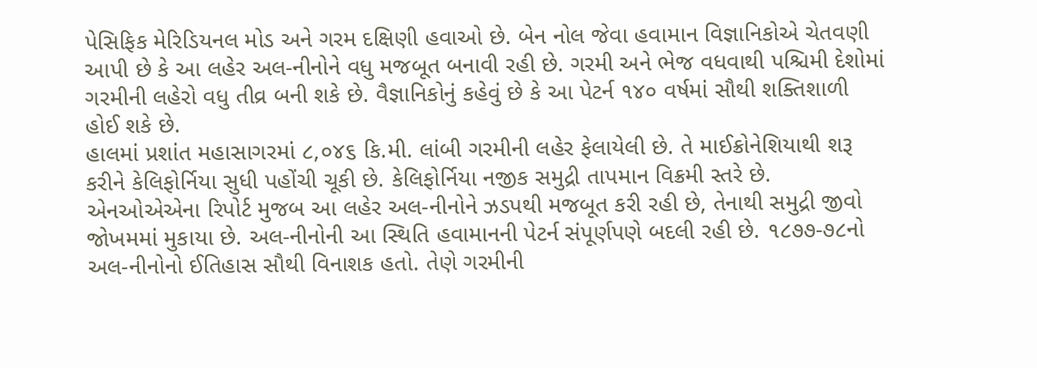પેસિફિક મેરિડિયનલ મોડ અને ગરમ દક્ષિણી હવાઓ છે. બેન નોલ જેવા હવામાન વિજ્ઞાનિકોએ ચેતવણી આપી છે કે આ લહેર અલ-નીનોને વધુ મજબૂત બનાવી રહી છે. ગરમી અને ભેજ વધવાથી પશ્ચિમી દેશોમાં ગરમીની લહેરો વધુ તીવ્ર બની શકે છે. વૈજ્ઞાનિકોનું કહેવું છે કે આ પેટર્ન ૧૪૦ વર્ષમાં સૌથી શક્તિશાળી હોઈ શકે છે.
હાલમાં પ્રશાંત મહાસાગરમાં ૮,૦૪૬ કિ.મી. લાંબી ગરમીની લહેર ફેલાયેલી છે. તે માઈક્રોનેશિયાથી શરૂ કરીને કેલિફોર્નિયા સુધી પહોંચી ચૂકી છે. કેલિફોર્નિયા નજીક સમુદ્રી તાપમાન વિક્રમી સ્તરે છે. એનઓએએના રિપોર્ટ મુજબ આ લહેર અલ-નીનોને ઝડપથી મજબૂત કરી રહી છે, તેનાથી સમુદ્રી જીવો જોખમમાં મુકાયા છે. અલ-નીનોની આ સ્થિતિ હવામાનની પેટર્ન સંપૂર્ણપણે બદલી રહી છે. ૧૮૭૭-૭૮નો અલ-નીનોનો ઈતિહાસ સૌથી વિનાશક હતો. તેણે ગરમીની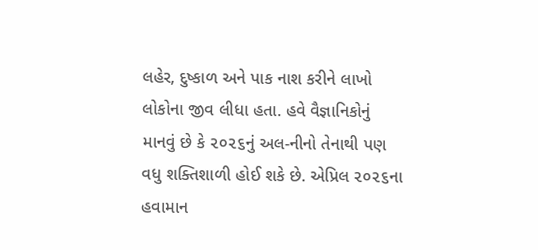લહેર, દુષ્કાળ અને પાક નાશ કરીને લાખો લોકોના જીવ લીધા હતા. હવે વૈજ્ઞાનિકોનું માનવું છે કે ૨૦૨૬નું અલ-નીનો તેનાથી પણ વધુ શક્તિશાળી હોઈ શકે છે. એપ્રિલ ૨૦૨૬ના હવામાન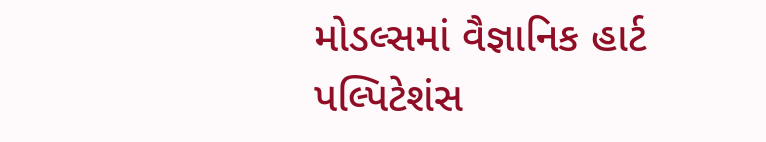મોડલ્સમાં વૈજ્ઞાનિક હાર્ટ પલ્પિટેશંસ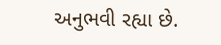અનુભવી રહ્યા છે.